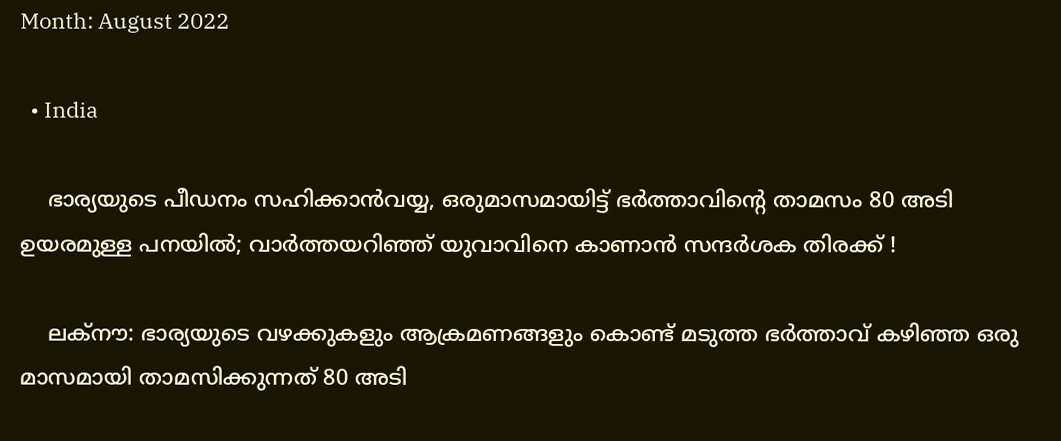Month: August 2022

  • India

    ഭാര്യയുടെ പീഡനം സഹിക്കാന്‍വയ്യ, ഒരുമാസമായിട്ട് ഭര്‍ത്താവിന്റെ താമസം 80 അടി ഉയരമുള്ള പനയില്‍; വാര്‍ത്തയറിഞ്ഞ് യുവാവിനെ കാണാന്‍ സന്ദര്‍ശക തിരക്ക് !

    ലക്‌നൗ: ഭാര്യയുടെ വഴക്കുകളും ആക്രമണങ്ങളും കൊണ്ട് മടുത്ത ഭര്‍ത്താവ് കഴിഞ്ഞ ഒരു മാസമായി താമസിക്കുന്നത് 80 അടി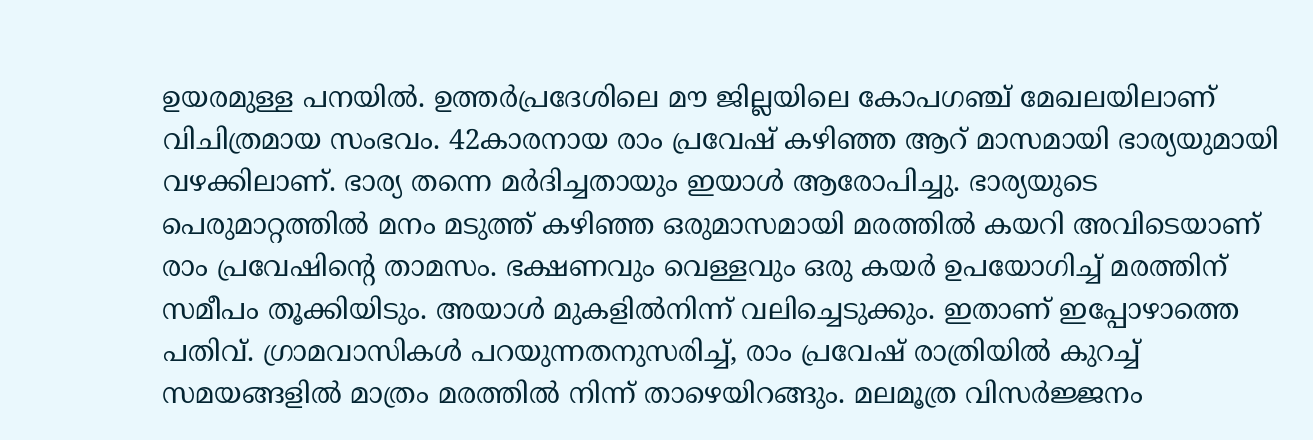ഉയരമുള്ള പനയില്‍. ഉത്തര്‍പ്രദേശിലെ മൗ ജില്ലയിലെ കോപഗഞ്ച് മേഖലയിലാണ് വിചിത്രമായ സംഭവം. 42കാരനായ രാം പ്രവേഷ് കഴിഞ്ഞ ആറ് മാസമായി ഭാര്യയുമായി വഴക്കിലാണ്. ഭാര്യ തന്നെ മര്‍ദിച്ചതായും ഇയാള്‍ ആരോപിച്ചു. ഭാര്യയുടെ പെരുമാറ്റത്തില്‍ മനം മടുത്ത് കഴിഞ്ഞ ഒരുമാസമായി മരത്തില്‍ കയറി അവിടെയാണ് രാം പ്രവേഷിന്റെ താമസം. ഭക്ഷണവും വെള്ളവും ഒരു കയര്‍ ഉപയോഗിച്ച് മരത്തിന് സമീപം തൂക്കിയിടും. അയാള്‍ മുകളില്‍നിന്ന് വലിച്ചെടുക്കും. ഇതാണ് ഇപ്പോഴാത്തെ പതിവ്. ഗ്രാമവാസികള്‍ പറയുന്നതനുസരിച്ച്, രാം പ്രവേഷ് രാത്രിയില്‍ കുറച്ച് സമയങ്ങളില്‍ മാത്രം മരത്തില്‍ നിന്ന് താഴെയിറങ്ങും. മലമൂത്ര വിസര്‍ജ്ജനം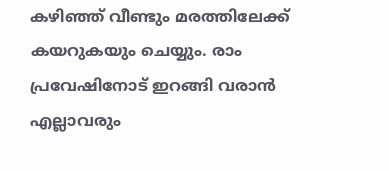കഴിഞ്ഞ് വീണ്ടും മരത്തിലേക്ക് കയറുകയും ചെയ്യും. രാം പ്രവേഷിനോട് ഇറങ്ങി വരാന്‍ എല്ലാവരും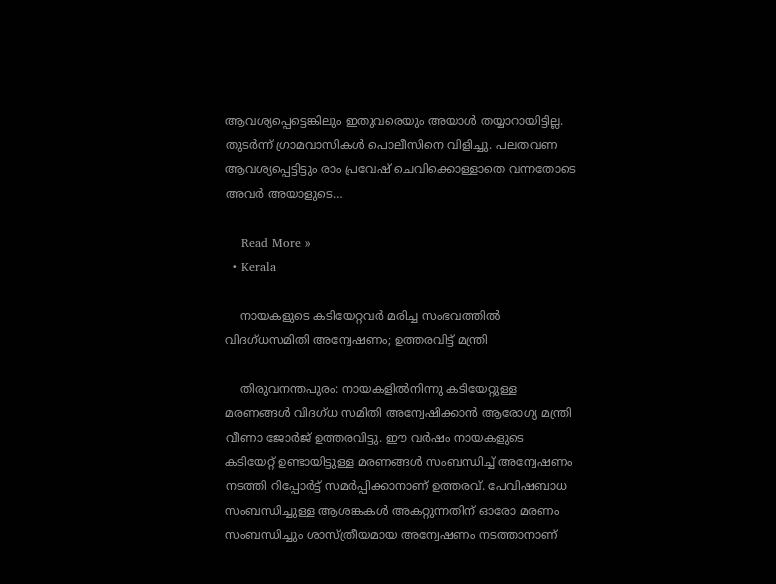ആവശ്യപ്പെട്ടെങ്കിലും ഇതുവരെയും അയാള്‍ തയ്യാറായിട്ടില്ല. തുടര്‍ന്ന് ഗ്രാമവാസികള്‍ പൊലീസിനെ വിളിച്ചു. പലതവണ ആവശ്യപ്പെട്ടിട്ടും രാം പ്രവേഷ് ചെവിക്കൊള്ളാതെ വന്നതോടെ അവര്‍ അയാളുടെ…

    Read More »
  • Kerala

    നായകളുടെ കടിയേറ്റവര്‍ മരിച്ച സംഭവത്തില്‍ വിദഗ്ധസമിതി അന്വേഷണം; ഉത്തരവിട്ട് മന്ത്രി

    തിരുവനന്തപുരം: നായകളില്‍നിന്നു കടിയേറ്റുള്ള മരണങ്ങള്‍ വിദഗ്ധ സമിതി അന്വേഷിക്കാന്‍ ആരോഗ്യ മന്ത്രി വീണാ ജോര്‍ജ് ഉത്തരവിട്ടു. ഈ വര്‍ഷം നായകളുടെ കടിയേറ്റ് ഉണ്ടായിട്ടുള്ള മരണങ്ങള്‍ സംബന്ധിച്ച് അന്വേഷണം നടത്തി റിപ്പോര്‍ട്ട് സമര്‍പ്പിക്കാനാണ് ഉത്തരവ്. പേവിഷബാധ സംബന്ധിച്ചുള്ള ആശങ്കകള്‍ അകറ്റുന്നതിന് ഓരോ മരണം സംബന്ധിച്ചും ശാസ്ത്രീയമായ അന്വേഷണം നടത്താനാണ്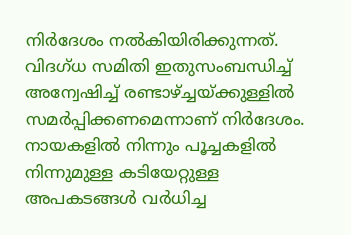നിര്‍ദേശം നല്‍കിയിരിക്കുന്നത്. വിദഗ്ധ സമിതി ഇതുസംബന്ധിച്ച് അന്വേഷിച്ച് രണ്ടാഴ്ച്ചയ്ക്കുള്ളില്‍ സമര്‍പ്പിക്കണമെന്നാണ് നിര്‍ദേശം. നായകളില്‍ നിന്നും പൂച്ചകളില്‍ നിന്നുമുള്ള കടിയേറ്റുള്ള അപകടങ്ങള്‍ വര്‍ധിച്ച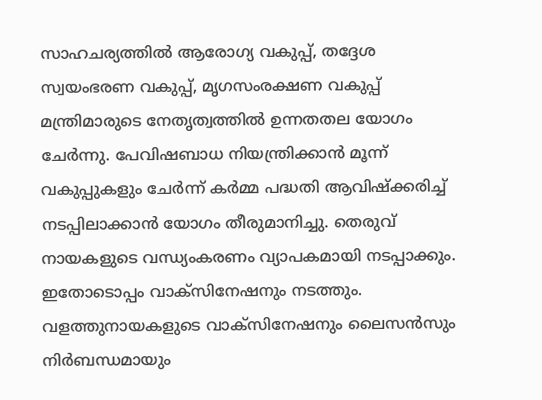സാഹചര്യത്തില്‍ ആരോഗ്യ വകുപ്പ്, തദ്ദേശ സ്വയംഭരണ വകുപ്പ്, മൃഗസംരക്ഷണ വകുപ്പ് മന്ത്രിമാരുടെ നേതൃത്വത്തില്‍ ഉന്നതതല യോഗം ചേര്‍ന്നു. പേവിഷബാധ നിയന്ത്രിക്കാന്‍ മൂന്ന് വകുപ്പുകളും ചേര്‍ന്ന് കര്‍മ്മ പദ്ധതി ആവിഷ്‌ക്കരിച്ച് നടപ്പിലാക്കാന്‍ യോഗം തീരുമാനിച്ചു. തെരുവ് നായകളുടെ വന്ധ്യംകരണം വ്യാപകമായി നടപ്പാക്കും. ഇതോടൊപ്പം വാക്സിനേഷനും നടത്തും. വളത്തുനായകളുടെ വാക്സിനേഷനും ലൈസന്‍സും നിര്‍ബന്ധമായും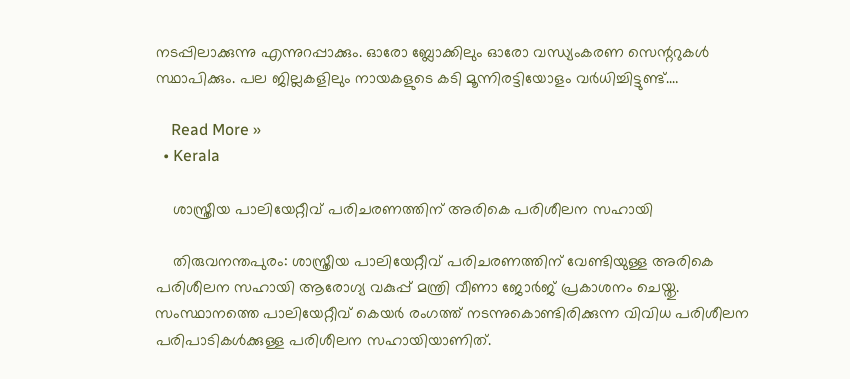നടപ്പിലാക്കുന്നു എന്നുറപ്പാക്കും. ഓരോ ബ്ലോക്കിലും ഓരോ വന്ധ്യംകരണ സെന്ററുകള്‍ സ്ഥാപിക്കും. പല ജില്ലകളിലും നായകളുടെ കടി മൂന്നിരട്ടിയോളം വര്‍ധിച്ചിട്ടുണ്ട്.…

    Read More »
  • Kerala

    ശാസ്ത്രീയ പാലിയേറ്റീവ് പരിചരണത്തിന് അരികെ പരിശീലന സഹായി

    തിരുവനന്തപുരം: ശാസ്ത്രീയ പാലിയേറ്റീവ് പരിചരണത്തിന് വേണ്ടിയുള്ള അരികെ പരിശീലന സഹായി ആരോഗ്യ വകുപ്പ് മന്ത്രി വീണാ ജോര്‍ജ് പ്രകാശനം ചെയ്തു. സംസ്ഥാനത്തെ പാലിയേറ്റീവ് കെയര്‍ രംഗത്ത് നടന്നുകൊണ്ടിരിക്കുന്ന വിവിധ പരിശീലന പരിപാടികള്‍ക്കുള്ള പരിശീലന സഹായിയാണിത്.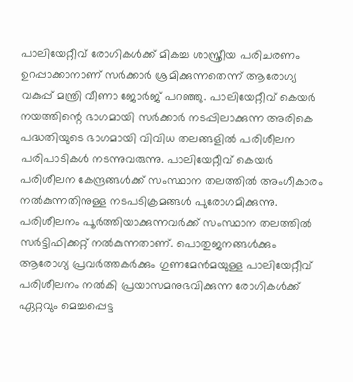പാലിയേറ്റീവ് രോഗികള്‍ക്ക് മികച്ച ശാസ്ത്രീയ പരിചരണം ഉറപ്പാക്കാനാണ് സര്‍ക്കാര്‍ ശ്രമിക്കുന്നതെന്ന് ആരോഗ്യ വകുപ്പ് മന്ത്രി വീണാ ജോര്‍ജ് പറഞ്ഞു. പാലിയേറ്റീവ് കെയര്‍ നയത്തിന്റെ ഭാഗമായി സര്‍ക്കാര്‍ നടപ്പിലാക്കുന്ന അരികെ പദ്ധതിയുടെ ഭാഗമായി വിവിധ തലങ്ങളില്‍ പരിശീലന പരിപാടികള്‍ നടന്നുവരുന്നു. പാലിയേറ്റീവ് കെയര്‍ പരിശീലന കേന്ദ്രങ്ങള്‍ക്ക് സംസ്ഥാന തലത്തില്‍ അംഗീകാരം നല്‍കുന്നതിനുള്ള നടപടിക്രമങ്ങള്‍ പുരോഗമിക്കുന്നു. പരിശീലനം പൂര്‍ത്തിയാക്കുന്നവര്‍ക്ക് സംസ്ഥാന തലത്തില്‍ സര്‍ട്ടിഫിക്കറ്റ് നല്‍കുന്നതാണ്. പൊതുജനങ്ങള്‍ക്കും ആരോഗ്യ പ്രവര്‍ത്തകര്‍ക്കും ഗുണമേന്‍മയുള്ള പാലിയേറ്റീവ് പരിശീലനം നല്‍കി പ്രയാസമനുഭവിക്കുന്ന രോഗികള്‍ക്ക് ഏറ്റവും മെച്ചപ്പെട്ട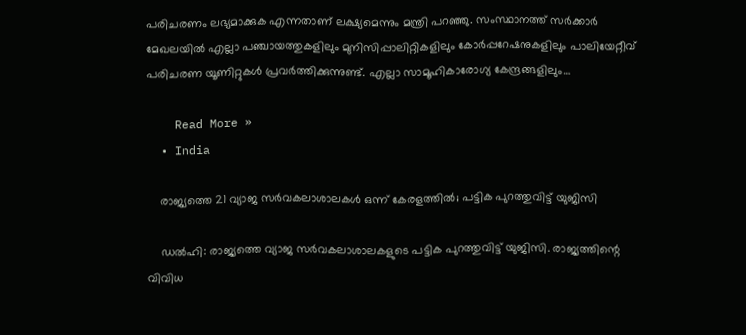പരിചരണം ലഭ്യമാക്കുക എന്നതാണ് ലക്ഷ്യമെന്നും മന്ത്രി പറഞ്ഞു. സംസ്ഥാനത്ത് സര്‍ക്കാര്‍ മേഖലയില്‍ എല്ലാ പഞ്ചായത്തുകളിലും മുനിസിപ്പാലിറ്റികളിലും കോര്‍പ്പറേഷനുകളിലും പാലിയേറ്റീവ് പരിചരണ യൂണിറ്റുകള്‍ പ്രവര്‍ത്തിക്കുന്നുണ്ട്. എല്ലാ സാമൂഹികാരോഗ്യ കേന്ദ്രങ്ങളിലും…

    Read More »
  • India

    രാജ്യത്തെ 21 വ്യാജ സര്‍വകലാശാലകള്‍ ഒന്ന് കേരളത്തില്‍; പട്ടിക പുറത്തുവിട്ട് യുജിസി

    ഡല്‍ഹി: രാജ്യത്തെ വ്യാജ സര്‍വകലാശാലകളുടെ പട്ടിക പുറത്തുവിട്ട് യുജിസി. രാജ്യത്തിന്റെ വിവിധ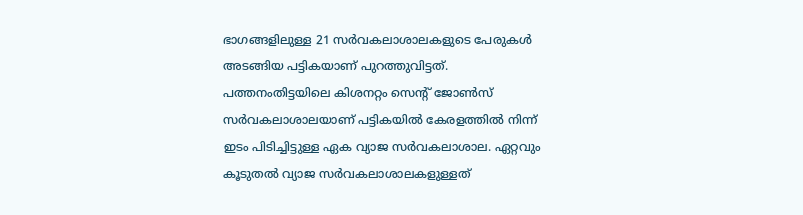ഭാഗങ്ങളിലുള്ള 21 സര്‍വകലാശാലകളുടെ പേരുകള്‍ അടങ്ങിയ പട്ടികയാണ് പുറത്തുവിട്ടത്. പത്തനംതിട്ടയിലെ കിശനറ്റം സെന്റ് ജോണ്‍സ് സര്‍വകലാശാലയാണ് പട്ടികയില്‍ കേരളത്തില്‍ നിന്ന് ഇടം പിടിച്ചിട്ടുള്ള ഏക വ്യാജ സര്‍വകലാശാല. ഏറ്റവും കൂടുതല്‍ വ്യാജ സര്‍വകലാശാലകളുള്ളത്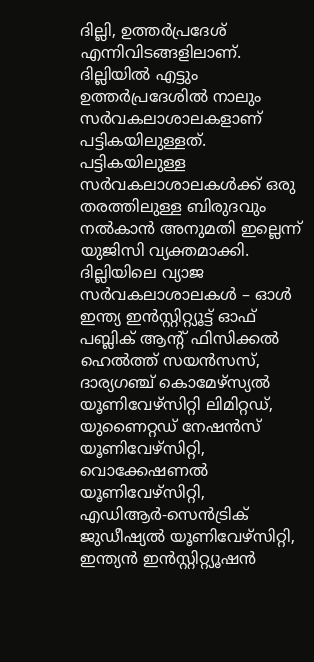ദില്ലി, ഉത്തര്‍പ്രദേശ് എന്നിവിടങ്ങളിലാണ്. ദില്ലിയില്‍ എട്ടും ഉത്തര്‍പ്രദേശില്‍ നാലും സര്‍വകലാശാലകളാണ് പട്ടികയിലുള്ളത്. പട്ടികയിലുള്ള സര്‍വകലാശാലകള്‍ക്ക് ഒരു തരത്തിലുള്ള ബിരുദവും നല്‍കാന്‍ അനുമതി ഇല്ലെന്ന് യുജിസി വ്യക്തമാക്കി. ദില്ലിയിലെ വ്യാജ സര്‍വകലാശാലകള്‍ – ഓള്‍ ഇന്ത്യ ഇന്‍സ്റ്റിറ്റ്യൂട്ട് ഓഫ് പബ്ലിക് ആന്റ് ഫിസിക്കല്‍ ഹെല്‍ത്ത് സയന്‍സസ്, ദാര്യഗഞ്ച് കൊമേഴ്‌സ്യല്‍ യൂണിവേഴ്‌സിറ്റി ലിമിറ്റഡ്, യുണൈറ്റഡ് നേഷന്‍സ് യൂണിവേഴ്‌സിറ്റി, വൊക്കേഷണല്‍ യൂണിവേഴ്‌സിറ്റി, എഡിആര്‍-സെന്‍ട്രിക് ജുഡീഷ്യല്‍ യൂണിവേഴ്‌സിറ്റി, ഇന്ത്യന്‍ ഇന്‍സ്റ്റിറ്റ്യൂഷന്‍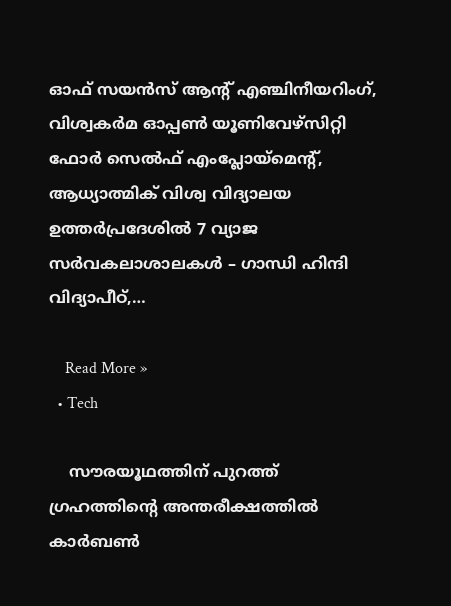ഓഫ് സയന്‍സ് ആന്റ് എഞ്ചിനീയറിംഗ്, വിശ്വകര്‍മ ഓപ്പണ്‍ യൂണിവേഴ്‌സിറ്റി ഫോര്‍ സെല്‍ഫ് എംപ്ലോയ്‌മെന്റ്, ആധ്യാത്മിക് വിശ്വ വിദ്യാലയ ഉത്തര്‍പ്രദേശില്‍ 7 വ്യാജ സര്‍വകലാശാലകള്‍ – ഗാന്ധി ഹിന്ദി വിദ്യാപീഠ്,…

    Read More »
  • Tech

    സൗരയൂഥത്തിന് പുറത്ത് ഗ്രഹത്തിന്റെ അന്തരീക്ഷത്തില്‍ കാര്‍ബണ്‍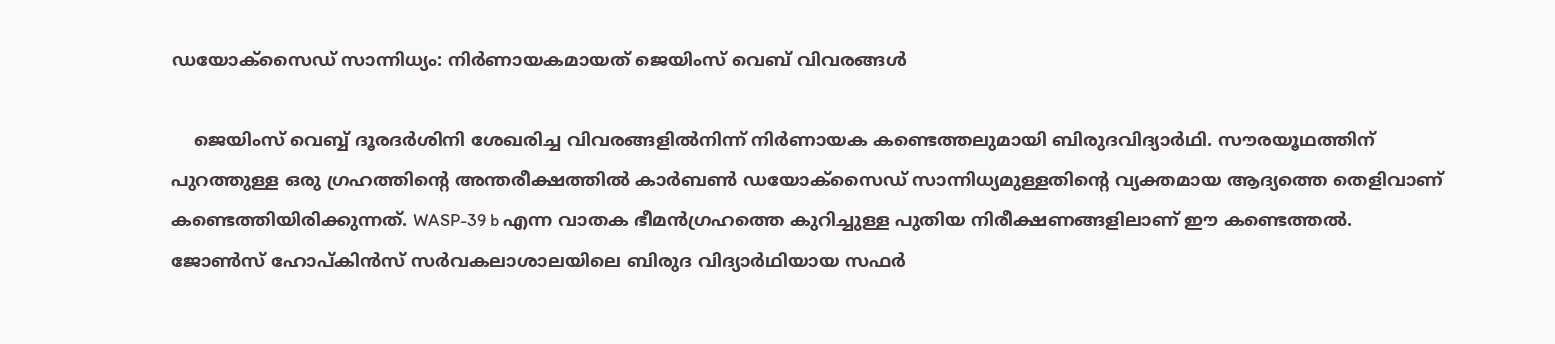ഡയോക്സൈഡ് സാന്നിധ്യം: നിര്‍ണായകമായത് ജെയിംസ് വെബ് വിവരങ്ങള്‍

    ജെയിംസ് വെബ്ബ് ദൂരദര്‍ശിനി ശേഖരിച്ച വിവരങ്ങളില്‍നിന്ന് നിര്‍ണായക കണ്ടെത്തലുമായി ബിരുദവിദ്യാര്‍ഥി. സൗരയൂഥത്തിന് പുറത്തുള്ള ഒരു ഗ്രഹത്തിന്റെ അന്തരീക്ഷത്തില്‍ കാര്‍ബണ്‍ ഡയോക്സൈഡ് സാന്നിധ്യമുള്ളതിന്റെ വ്യക്തമായ ആദ്യത്തെ തെളിവാണ് കണ്ടെത്തിയിരിക്കുന്നത്. WASP-39 b എന്ന വാതക ഭീമന്‍ഗ്രഹത്തെ കുറിച്ചുള്ള പുതിയ നിരീക്ഷണങ്ങളിലാണ് ഈ കണ്ടെത്തല്‍. ജോണ്‍സ് ഹോപ്കിന്‍സ് സര്‍വകലാശാലയിലെ ബിരുദ വിദ്യാര്‍ഥിയായ സഫര്‍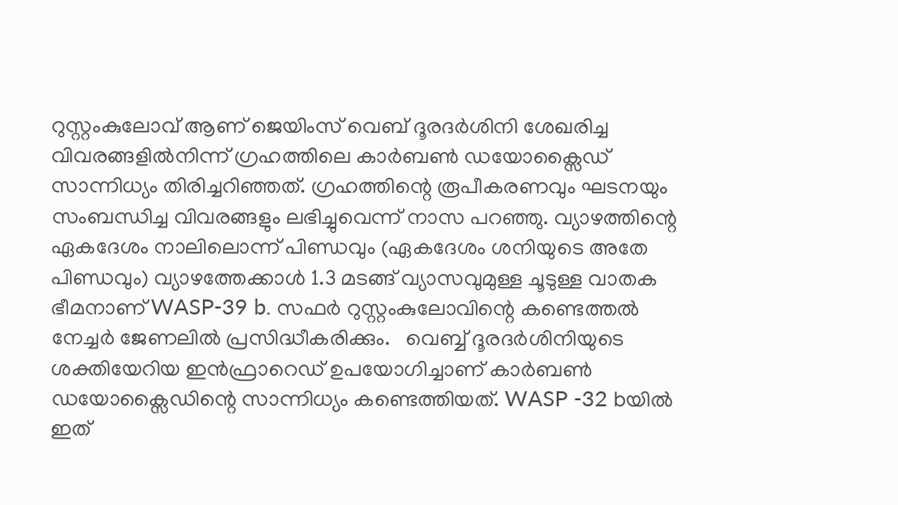റുസ്റ്റംകുലോവ് ആണ് ജെയിംസ് വെബ് ദൂരദര്‍ശിനി ശേഖരിച്ച വിവരങ്ങളില്‍നിന്ന് ഗ്രഹത്തിലെ കാര്‍ബണ്‍ ഡയോക്സൈഡ് സാന്നിധ്യം തിരിച്ചറിഞ്ഞത്. ഗ്രഹത്തിന്റെ രൂപീകരണവും ഘടനയും സംബന്ധിച്ച വിവരങ്ങളും ലഭിച്ചുവെന്ന് നാസ പറഞ്ഞു. വ്യാഴത്തിന്റെ ഏകദേശം നാലിലൊന്ന് പിണ്ഡവും (ഏകദേശം ശനിയുടെ അതേ പിണ്ഡവും) വ്യാഴത്തേക്കാള്‍ 1.3 മടങ്ങ് വ്യാസവുമുള്ള ചൂടുള്ള വാതക ഭീമനാണ് WASP-39 b. സഫര്‍ റുസ്റ്റംകുലോവിന്റെ കണ്ടെത്തല്‍ നേച്ചര്‍ ജേണലില്‍ പ്രസിദ്ധീകരിക്കും.   വെബ്ബ് ദൂരദര്‍ശിനിയുടെ ശക്തിയേറിയ ഇന്‍ഫ്രാറെഡ് ഉപയോഗിച്ചാണ് കാര്‍ബണ്‍ ഡയോക്സൈഡിന്റെ സാന്നിധ്യം കണ്ടെത്തിയത്. WASP -32 bയില്‍ ഇത്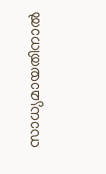സാധ്യമായതിനാല്‍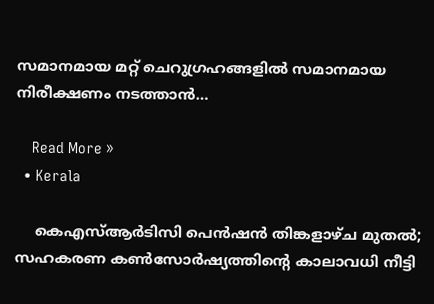സമാനമായ മറ്റ് ചെറുഗ്രഹങ്ങളില്‍ സമാനമായ നിരീക്ഷണം നടത്താന്‍…

    Read More »
  • Kerala

    കെഎസ്ആര്‍ടിസി പെന്‍ഷന്‍ തിങ്കളാഴ്ച മുതല്‍; സഹകരണ കണ്‍സോര്‍ഷ്യത്തിന്റെ കാലാവധി നീട്ടി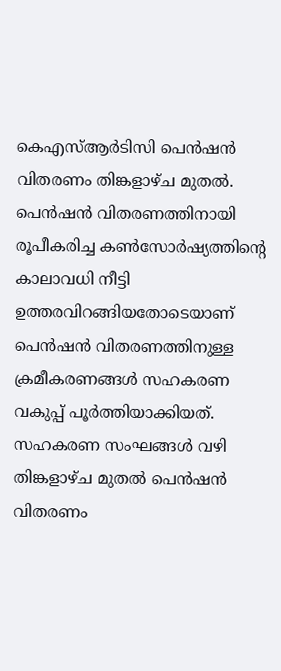കെഎസ്ആര്‍ടിസി പെന്‍ഷന്‍ വിതരണം തിങ്കളാഴ്ച മുതല്‍. പെന്‍ഷന്‍ വിതരണത്തിനായി രൂപീകരിച്ച കണ്‍സോര്‍ഷ്യത്തിന്റെ കാലാവധി നീട്ടി ഉത്തരവിറങ്ങിയതോടെയാണ് പെന്‍ഷന്‍ വിതരണത്തിനുള്ള ക്രമീകരണങ്ങള്‍ സഹകരണ വകുപ്പ് പൂര്‍ത്തിയാക്കിയത്. സഹകരണ സംഘങ്ങള്‍ വഴി തിങ്കളാഴ്ച മുതല്‍ പെന്‍ഷന്‍ വിതരണം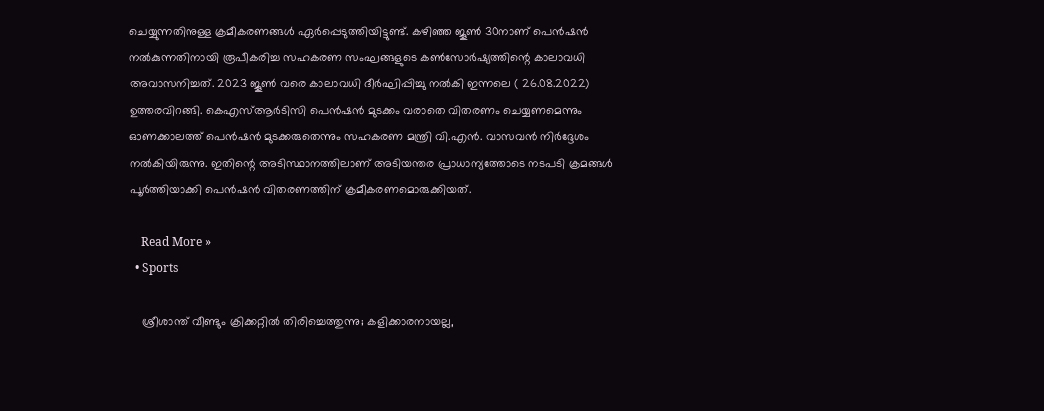ചെയ്യുന്നതിനുള്ള ക്രമീകരണങ്ങള്‍ ഏര്‍പ്പെടുത്തിയിട്ടുണ്ട്. കഴിഞ്ഞ ജൂണ്‍ 30നാണ് പെന്‍ഷന്‍ നല്‍കുന്നതിനായി രൂപീകരിച്ച സഹകരണ സംഘങ്ങളുടെ കണ്‍സോര്‍ഷ്യത്തിന്റെ കാലാവധി അവാസനിച്ചത്. 2023 ജൂണ്‍ വരെ കാലാവധി ദീര്‍ഘിപ്പിച്ചു നല്‍കി ഇന്നലെ ( 26.08.2022) ഉത്തരവിറങ്ങി. കെഎസ്ആര്‍ടിസി പെന്‍ഷന്‍ മുടക്കം വരാതെ വിതരണം ചെയ്യണമെന്നും ഓണക്കാലത്ത് പെന്‍ഷന്‍ മുടക്കരുതെന്നും സഹകരണ മന്ത്രി വി.എന്‍. വാസവന്‍ നിര്‍ദ്ദേശം നല്‍കിയിരുന്നു. ഇതിന്റെ അടിസ്ഥാനത്തിലാണ് അടിയന്തര പ്രാധാന്യത്തോടെ നടപടി ക്രമങ്ങള്‍ പൂര്‍ത്തിയാക്കി പെന്‍ഷന്‍ വിതരണത്തിന് ക്രമീകരണമൊരുക്കിയത്.

    Read More »
  • Sports

    ശ്രീശാന്ത് വീണ്ടും ക്രിക്കറ്റില്‍ തിരിച്ചെത്തുന്നു; കളിക്കാരനായല്ല,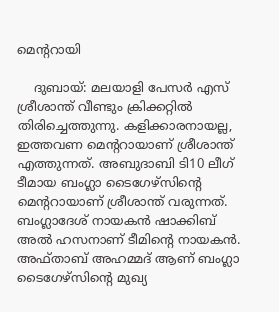മെന്ററായി

    ദുബായ്: മലയാളി പേസര്‍ എസ് ശ്രീശാന്ത് വീണ്ടും ക്രിക്കറ്റില്‍ തിരിച്ചെത്തുന്നു. കളിക്കാരനായല്ല, ഇത്തവണ മെന്ററായാണ് ശ്രീശാന്ത് എത്തുന്നത്. അബുദാബി ടി10 ലീഗ് ടീമായ ബംഗ്ലാ ടൈഗേഴ്‌സിന്റെ മെന്ററായാണ് ശ്രീശാന്ത് വരുന്നത്. ബംഗ്ലാദേശ് നായകന്‍ ഷാക്കിബ് അല്‍ ഹസനാണ് ടീമിന്റെ നായകന്‍. അഫ്താബ് അഹമ്മദ് ആണ് ബംഗ്ലാ ടൈഗേഴ്‌സിന്റെ മുഖ്യ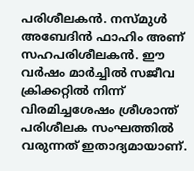പരിശീലകന്‍. നസ്മുള്‍ അബേദിന്‍ ഫാഹിം അണ് സഹപരിശീലകന്‍. ഈ വര്‍ഷം മാര്‍ച്ചില്‍ സജീവ ക്രിക്കറ്റില്‍ നിന്ന് വിരമിച്ചശേഷം ശ്രീശാന്ത് പരിശീലക സംഘത്തില്‍ വരുന്നത് ഇതാദ്യമായാണ്.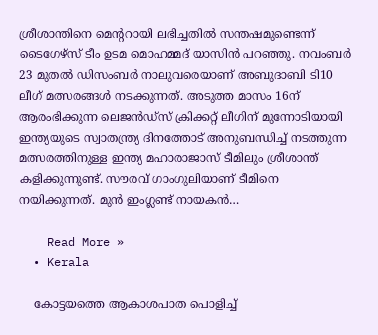ശ്രീശാന്തിനെ മെന്ററായി ലഭിച്ചതില്‍ സന്തഷമുണ്ടെന്ന് ടൈഗേഴ്‌സ് ടീം ഉടമ മൊഹമ്മദ് യാസിന്‍ പറഞ്ഞു. നവംബര്‍ 23 മുതല്‍ ഡിസംബര്‍ നാലുവരെയാണ് അബുദാബി ടി10 ലീഗ് മത്സരങ്ങള്‍ നടക്കുന്നത്. അടുത്ത മാസം 16ന് ആരംഭിക്കുന്ന ലെജന്‍ഡ്‌സ് ക്രിക്കറ്റ് ലീഗിന് മുന്നോടിയായി ഇന്ത്യയുടെ സ്വാതന്ത്ര്യ ദിനത്തോട് അനുബന്ധിച്ച് നടത്തുന്ന മത്സരത്തിനുള്ള ഇന്ത്യ മഹാരാജാസ് ടീമിലും ശ്രീശാന്ത് കളിക്കുന്നുണ്ട്. സൗരവ് ഗാംഗുലിയാണ് ടീമിനെ നയിക്കുന്നത്. മുന്‍ ഇംഗ്ലണ്ട് നായകന്‍…

    Read More »
  • Kerala

    കോട്ടയത്തെ ആകാശപാത പൊളിച്ച്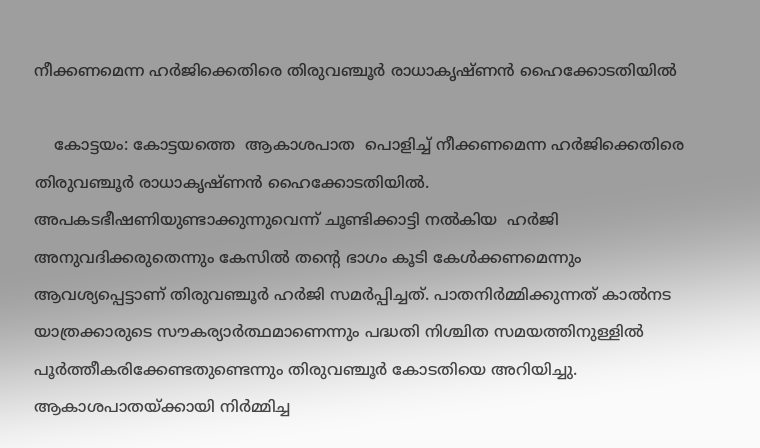നീക്കണമെന്ന ഹർജിക്കെതിരെ തിരുവഞ്ചൂർ രാധാകൃഷ്ണൻ ഹൈക്കോടതിയിൽ

    കോട്ടയം: കോട്ടയത്തെ  ആകാശപാത  പൊളിച്ച് നീക്കണമെന്ന ഹർജിക്കെതിരെ തിരുവഞ്ചൂർ രാധാകൃഷ്ണൻ ഹൈക്കോടതിയിൽ. അപകടഭീഷണിയുണ്ടാക്കുന്നുവെന്ന് ചൂണ്ടിക്കാട്ടി നൽകിയ  ഹർജി  അനുവദിക്കരുതെന്നും കേസിൽ തന്‍റെ ഭാഗം കൂടി കേൾക്കണമെന്നും ആവശ്യപ്പെട്ടാണ് തിരുവഞ്ചൂര്‍ ഹർജി സമര്‍പ്പിച്ചത്. പാതനിർമ്മിക്കുന്നത് കാൽനട യാത്രക്കാരുടെ സൗകര്യാർത്ഥമാണെന്നും പദ്ധതി നിശ്ചിത സമയത്തിനുള്ളിൽ പൂർത്തീകരിക്കേണ്ടതുണ്ടെന്നും തിരുവഞ്ചൂർ കോടതിയെ അറിയിച്ചു. ആകാശപാതയ്ക്കായി നിർമ്മിച്ച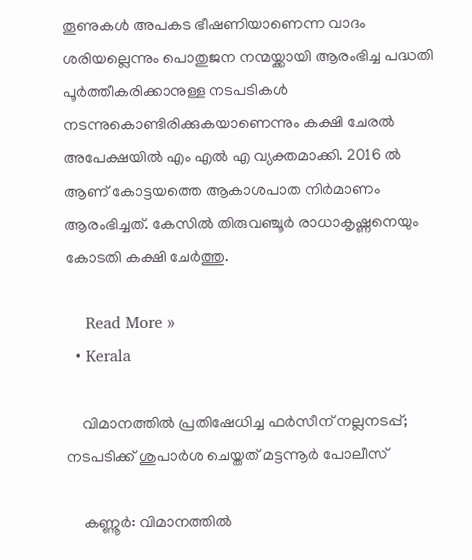തൂണുകൾ അപകട ഭീഷണിയാണെന്ന വാദം ശരിയല്ലെന്നും പൊതുജന നന്മയ്ക്കായി ആരംഭിച്ച പദ്ധതി പൂർത്തീകരിക്കാനുള്ള നടപടികൾ നടന്നുകൊണ്ടിരിക്കുകയാണെന്നും കക്ഷി ചേരൽ അപേക്ഷയിൽ എം എൽ എ വ്യക്തമാക്കി. 2016 ൽ ആണ് കോട്ടയത്തെ ആകാശപാത നിർമാണം ആരംഭിച്ചത്. കേസിൽ തിരുവഞ്ചൂർ രാധാകൃഷ്ണനെയും കോടതി കക്ഷി ചേർത്തു.

    Read More »
  • Kerala

    വിമാനത്തില്‍ പ്രതിഷേധിച്ച ഫര്‍സീന് നല്ലനടപ്പ്; നടപടിക്ക് ശുപാര്‍ശ ചെയ്തത് മട്ടന്നൂര്‍ പോലീസ്

    കണ്ണൂര്‍: വിമാനത്തില്‍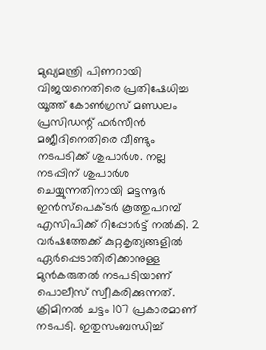മുഖ്യമന്ത്രി പിണറായി വിജയനെതിരെ പ്രതിഷേധിച്ച യൂത്ത് കോണ്‍ഗ്രസ് മണ്ഡലം പ്രസിഡന്റ് ഫര്‍സീന്‍ മജീദിനെതിരെ വീണ്ടും നടപടിക്ക് ശുപാര്‍ശ. നല്ല നടപ്പിന് ശുപാര്‍ശ ചെയ്യുന്നതിനായി മട്ടന്നൂര്‍ ഇന്‍സ്‌പെക്ടര്‍ കൂത്തുപറമ്പ് എസിപിക്ക് റിപ്പോര്‍ട്ട് നല്‍കി. 2 വര്‍ഷത്തേക്ക് കുറ്റകൃത്യങ്ങളില്‍ ഏര്‍പ്പെടാതിരിക്കാനുള്ള മുന്‍കരുതല്‍ നടപടിയാണ് പൊലീസ് സ്വീകരിക്കുന്നത്. ക്രിമിനല്‍ ചട്ടം 107 പ്രകാരമാണ് നടപടി. ഇതുസംബന്ധിച്ച്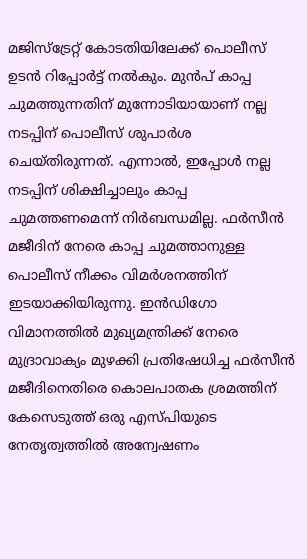മജിസ്‌ട്രേറ്റ് കോടതിയിലേക്ക് പൊലീസ് ഉടന്‍ റിപ്പോര്‍ട്ട് നല്‍കും. മുന്‍പ് കാപ്പ ചുമത്തുന്നതിന് മുന്നോടിയായാണ് നല്ല നടപ്പിന് പൊലീസ് ശുപാര്‍ശ ചെയ്തിരുന്നത്. എന്നാല്‍, ഇപ്പോള്‍ നല്ല നടപ്പിന് ശിക്ഷിച്ചാലും കാപ്പ ചുമത്തണമെന്ന് നിര്‍ബന്ധമില്ല. ഫര്‍സീന്‍ മജീദിന് നേരെ കാപ്പ ചുമത്താനുള്ള പൊലീസ് നീക്കം വിമര്‍ശനത്തിന് ഇടയാക്കിയിരുന്നു. ഇന്‍ഡിഗോ വിമാനത്തില്‍ മുഖ്യമന്ത്രിക്ക് നേരെ മുദ്രാവാക്യം മുഴക്കി പ്രതിഷേധിച്ച ഫര്‍സീന്‍ മജീദിനെതിരെ കൊലപാതക ശ്രമത്തിന് കേസെടുത്ത് ഒരു എസ്പിയുടെ നേതൃത്വത്തില്‍ അന്വേഷണം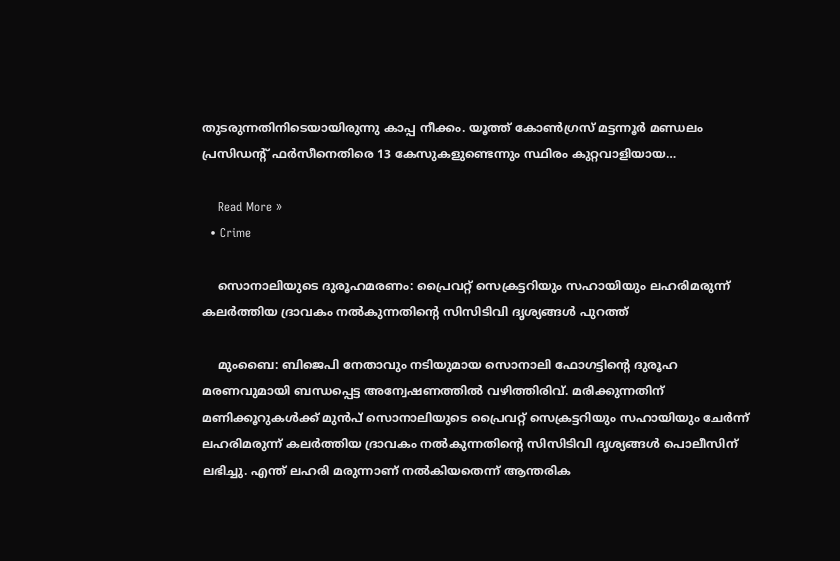തുടരുന്നതിനിടെയായിരുന്നു കാപ്പ നീക്കം. യൂത്ത് കോണ്‍ഗ്രസ് മട്ടന്നൂര്‍ മണ്ഡലം പ്രസിഡന്റ് ഫര്‍സീനെതിരെ 13 കേസുകളുണ്ടെന്നും സ്ഥിരം കുറ്റവാളിയായ…

    Read More »
  • Crime

    സൊനാലിയുടെ ദുരൂഹമരണം: പ്രൈവറ്റ് സെക്രട്ടറിയും സഹായിയും ലഹരിമരുന്ന് കലര്‍ത്തിയ ദ്രാവകം നല്‍കുന്നതിന്റെ സിസിടിവി ദൃശ്യങ്ങള്‍ പുറത്ത്

    മുംബൈ: ബിജെപി നേതാവും നടിയുമായ സൊനാലി ഫോഗട്ടിന്റെ ദുരൂഹ മരണവുമായി ബന്ധപ്പെട്ട അന്വേഷണത്തില്‍ വഴിത്തിരിവ്. മരിക്കുന്നതിന് മണിക്കൂറുകള്‍ക്ക് മുന്‍പ് സൊനാലിയുടെ പ്രൈവറ്റ് സെക്രട്ടറിയും സഹായിയും ചേര്‍ന്ന് ലഹരിമരുന്ന് കലര്‍ത്തിയ ദ്രാവകം നല്‍കുന്നതിന്റെ സിസിടിവി ദൃശ്യങ്ങള്‍ പൊലീസിന് ലഭിച്ചു. എന്ത് ലഹരി മരുന്നാണ് നല്‍കിയതെന്ന് ആന്തരിക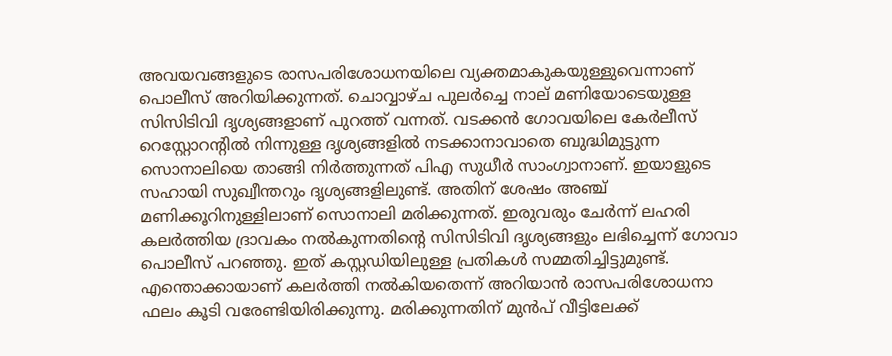അവയവങ്ങളുടെ രാസപരിശോധനയിലെ വ്യക്തമാകുകയുള്ളുവെന്നാണ് പൊലീസ് അറിയിക്കുന്നത്. ചൊവ്വാഴ്ച പുലര്‍ച്ചെ നാല് മണിയോടെയുള്ള സിസിടിവി ദൃശ്യങ്ങളാണ് പുറത്ത് വന്നത്. വടക്കന്‍ ഗോവയിലെ കേര്‍ലീസ് റെസ്റ്റോറന്റില്‍ നിന്നുള്ള ദൃശ്യങ്ങളില്‍ നടക്കാനാവാതെ ബുദ്ധിമുട്ടുന്ന സൊനാലിയെ താങ്ങി നിര്‍ത്തുന്നത് പിഎ സുധീര്‍ സാംഗ്വാനാണ്. ഇയാളുടെ സഹായി സുഖ്വീന്തറും ദൃശ്യങ്ങളിലുണ്ട്. അതിന് ശേഷം അഞ്ച് മണിക്കൂറിനുള്ളിലാണ് സൊനാലി മരിക്കുന്നത്. ഇരുവരും ചേര്‍ന്ന് ലഹരി കലര്‍ത്തിയ ദ്രാവകം നല്‍കുന്നതിന്റെ സിസിടിവി ദൃശ്യങ്ങളും ലഭിച്ചെന്ന് ഗോവാ പൊലീസ് പറഞ്ഞു. ഇത് കസ്റ്റഡിയിലുള്ള പ്രതികള്‍ സമ്മതിച്ചിട്ടുമുണ്ട്. എന്തൊക്കായാണ് കലര്‍ത്തി നല്‍കിയതെന്ന് അറിയാന്‍ രാസപരിശോധനാ ഫലം കൂടി വരേണ്ടിയിരിക്കുന്നു. മരിക്കുന്നതിന് മുന്‍പ് വീട്ടിലേക്ക്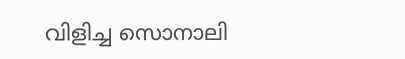വിളിച്ച സൊനാലി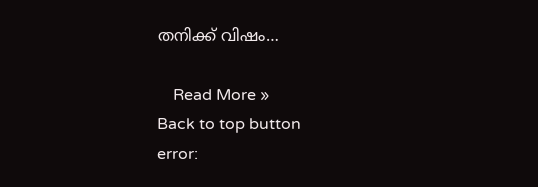തനിക്ക് വിഷം…

    Read More »
Back to top button
error: